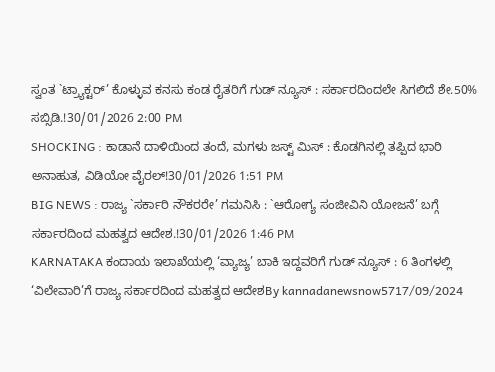ಸ್ವಂತ `ಟ್ರ್ಯಾಕ್ಟರ್’ ಕೊಳ್ಳುವ ಕನಸು ಕಂಡ ರೈತರಿಗೆ ಗುಡ್ ನ್ಯೂಸ್ : ಸರ್ಕಾರದಿಂದಲೇ ಸಿಗಲಿದೆ ಶೇ.50% ಸಬ್ಸಿಡಿ.!30/01/2026 2:00 PM
SHOCKING : ಕಾಡಾನೆ ದಾಳಿಯಿಂದ ತಂದೆ, ಮಗಳು ಜಸ್ಟ್ ಮಿಸ್ : ಕೊಡಗಿನಲ್ಲಿ ತಪ್ಪಿದ ಭಾರಿ ಅನಾಹುತ, ವಿಡಿಯೋ ವೈರಲ್!30/01/2026 1:51 PM
BIG NEWS : ರಾಜ್ಯ `ಸರ್ಕಾರಿ ನೌಕರರೇ’ ಗಮನಿಸಿ : `ಆರೋಗ್ಯ ಸಂಜೀವಿನಿ ಯೋಜನೆ’ ಬಗ್ಗೆ ಸರ್ಕಾರದಿಂದ ಮಹತ್ವದ ಆದೇಶ.!30/01/2026 1:46 PM
KARNATAKA ಕಂದಾಯ ಇಲಾಖೆಯಲ್ಲಿ ‘ವ್ಯಾಜ್ಯ’ ಬಾಕಿ ಇದ್ದವರಿಗೆ ಗುಡ್ ನ್ಯೂಸ್ : 6 ತಿಂಗಳಲ್ಲಿ ‘ವಿಲೇವಾರಿ’ಗೆ ರಾಜ್ಯ ಸರ್ಕಾರದಿಂದ ಮಹತ್ವದ ಆದೇಶBy kannadanewsnow5717/09/2024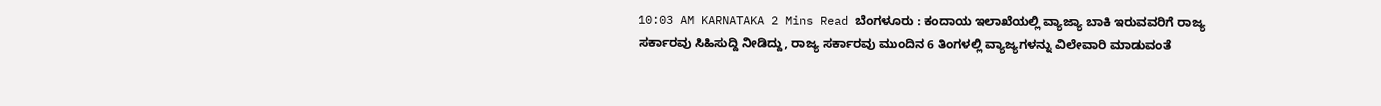10:03 AM KARNATAKA 2 Mins Read ಬೆಂಗಳೂರು : ಕಂದಾಯ ಇಲಾಖೆಯಲ್ಲಿ ವ್ಯಾಜ್ಯಾ ಬಾಕಿ ಇರುವವರಿಗೆ ರಾಜ್ಯ ಸರ್ಕಾರವು ಸಿಹಿಸುದ್ದಿ ನೀಡಿದ್ದು, ರಾಜ್ಯ ಸರ್ಕಾರವು ಮುಂದಿನ 6 ತಿಂಗಳಲ್ಲಿ ವ್ಯಾಜ್ಯಗಳನ್ನು ವಿಲೇವಾರಿ ಮಾಡುವಂತೆ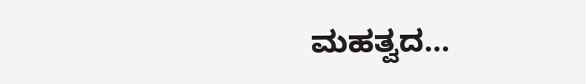ಮಹತ್ವದ…